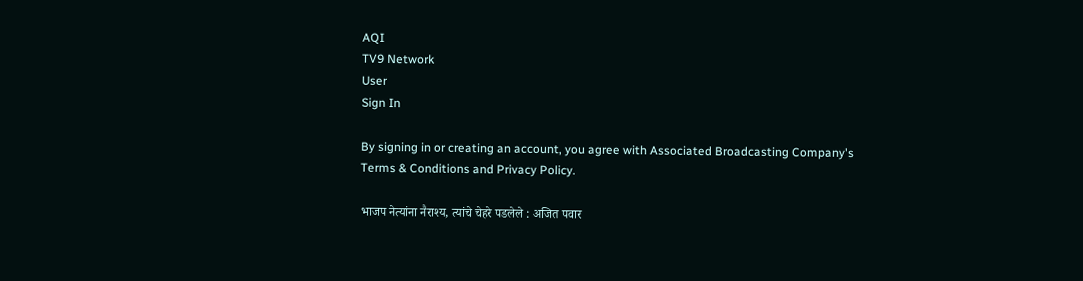AQI
TV9 Network
User
Sign In

By signing in or creating an account, you agree with Associated Broadcasting Company's Terms & Conditions and Privacy Policy.

भाजप नेत्यांना नैराश्य, त्यांचे चेहरे पडलेले : अजित पवार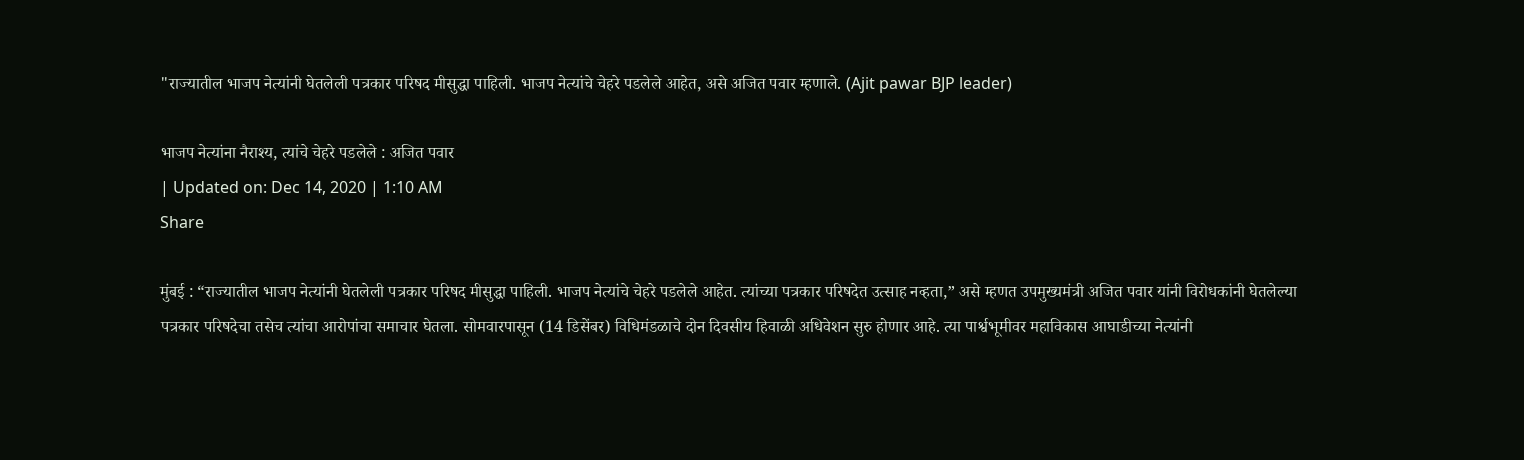"राज्यातील भाजप नेत्यांनी घेतलेली पत्रकार परिषद मीसुद्धा पाहिली. भाजप नेत्यांचे चेहरे पडलेले आहेत, असे अजित पवार म्हणाले. (Ajit pawar BJP leader)

भाजप नेत्यांना नैराश्य, त्यांचे चेहरे पडलेले : अजित पवार
| Updated on: Dec 14, 2020 | 1:10 AM
Share

मुंबई : “राज्यातील भाजप नेत्यांनी घेतलेली पत्रकार परिषद मीसुद्धा पाहिली. भाजप नेत्यांचे चेहरे पडलेले आहेत. त्यांच्या पत्रकार परिषदेत उत्साह नव्हता,” असे म्हणत उपमुख्यमंत्री अजित पवार यांनी विरोधकांनी घेतलेल्या पत्रकार परिषदेचा तसेच त्यांचा आरोपांचा समाचार घेतला. सोमवारपासून (14 डिसेंबर) विधिमंडळाचे दोन दिवसीय हिवाळी अधिवेशन सुरु होणार आहे. त्या पार्श्वभूमीवर महाविकास आघाडीच्या नेत्यांनी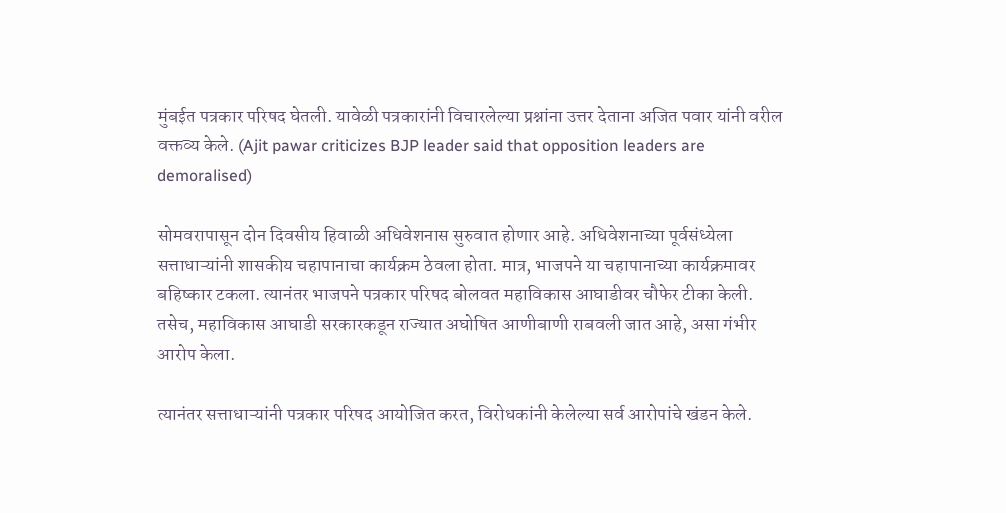मुंबईत पत्रकार परिषद घेतली. यावेळी पत्रकारांनी विचारलेल्या प्रश्नांना उत्तर देताना अजित पवार यांनी वरील वक्तव्य केले. (Ajit pawar criticizes BJP leader said that opposition leaders are demoralised)

सोमवरापासून दोन दिवसीय हिवाळी अधिवेशनास सुरुवात होणार आहे. अधिवेशनाच्या पूर्वसंध्येला सत्ताधाऱ्यांनी शासकीय चहापानाचा कार्यक्रम ठेवला होता. मात्र, भाजपने या चहापानाच्या कार्यक्रमावर बहिष्कार टकला. त्यानंतर भाजपने पत्रकार परिषद बोलवत महाविकास आघाडीवर चौफेर टीका केली. तसेच, महाविकास आघाडी सरकारकडून राज्यात अघोषित आणीबाणी राबवली जात आहे, असा गंभीर आरोप केला.

त्यानंतर सत्ताधाऱ्यांनी पत्रकार परिषद आयोजित करत, विरोधकांनी केलेल्या सर्व आरोपांचे खंडन केले.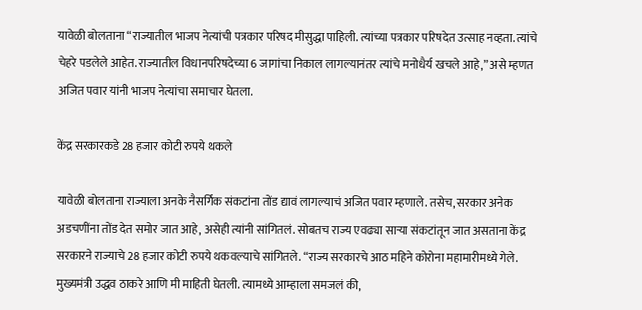यावेळी बोलताना “राज्यातील भाजप नेत्यांची पत्रकार परिषद मीसुद्धा पाहिली. त्यांच्या पत्रकार परिषदेत उत्साह नव्हता. त्यांचे चेहरे पडलेले आहेत. राज्यातील विधानपरिषदेच्या 6 जागांचा निकाल लागल्यानंतर त्यांचे मनोधैर्य खचले आहे,” असे म्हणत अजित पवार यांनी भाजप नेत्यांचा समाचार घेतला.

केंद्र सरकारकडे 28 हजार कोटी रुपये थकले

यावेळी बोलताना राज्याला अनके नैसर्गिक संकटांना तोंड द्यावं लागल्याचं अजित पवार म्हणाले. तसेच, सरकार अनेक अडचणींना तोंड देत समोर जात आहे, असेही त्यांनी सांगितलं. सोबतच राज्य एवढ्या साऱ्या संकटांतून जात असताना केंद्र सरकारने राज्याचे 28 हजार कोटी रुपये थकवल्याचे सांगितले. “राज्य सरकारचे आठ महिने कोरोना महामारीमध्ये गेले. मुख्यमंत्री उद्धव ठाकरे आणि मी माहिती घेतली. त्यामध्ये आम्हाला समजलं की,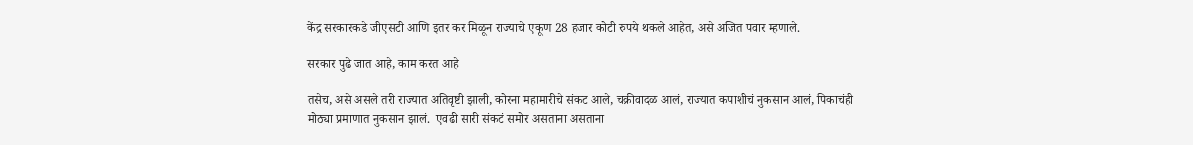केंद्र सरकारकडे जीएसटी आणि इतर कर मिळून राज्याचे एकूण 28 हजार कोटी रुपये थकले आहेत, असे अजित पवार म्हणाले.

सरकार पुढे जात आहे, काम करत आहे

तसेच, असे असले तरी राज्यात अतिवृष्टी झाली, कोरना महामारीचे संकट आले, चक्रीवादळ आलं, राज्यात कपाशीचं नुकसान आलं, पिकाचंही मोठ्या प्रमाणात नुकसान झालं.  एवढी सारी संकटं समोर असताना असताना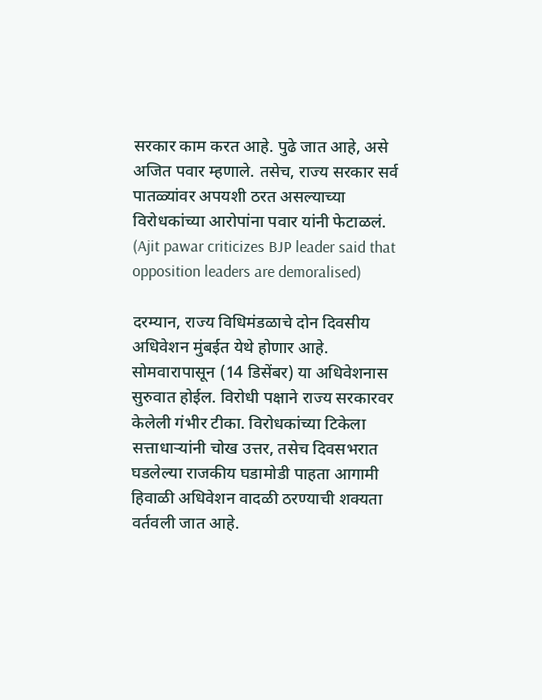सरकार काम करत आहे. पुढे जात आहे, असे अजित पवार म्हणाले. तसेच, राज्य सरकार सर्व पातळ्यांवर अपयशी ठरत असल्याच्या विरोधकांच्या आरोपांना पवार यांनी फेटाळलं. (Ajit pawar criticizes BJP leader said that opposition leaders are demoralised)

दरम्यान, राज्य विधिमंडळाचे दोन दिवसीय अधिवेशन मुंबईत येथे होणार आहे. सोमवारापासून (14 डिसेंबर) या अधिवेशनास सुरुवात होईल. विरोधी पक्षाने राज्य सरकारवर केलेली गंभीर टीका. विरोधकांच्या टिकेला सत्ताधाऱ्यांनी चोख उत्तर, तसेच दिवसभरात घडलेल्या राजकीय घडामोडी पाहता आगामी हिवाळी अधिवेशन वादळी ठरण्याची शक्यता वर्तवली जात आहे.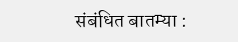संबंधित बातम्या :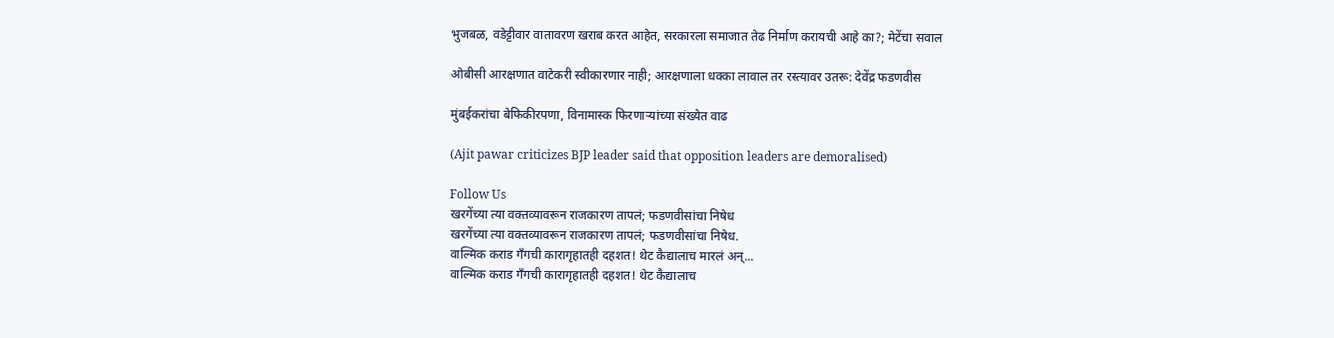भुजबळ, वडेट्टीवार वातावरण खराब करत आहेत, सरकारला समाजात तेढ निर्माण करायची आहे का?; मेटेंचा सवाल

ओबीसी आरक्षणात वाटेकरी स्वीकारणार नाही; आरक्षणाला धक्का लावाल तर रस्त्यावर उतरू: देवेंद्र फडणवीस

मुंबईकरांचा बेफिकीरपणा, विनामास्क फिरणाऱ्यांच्या संख्येत वाढ

(Ajit pawar criticizes BJP leader said that opposition leaders are demoralised)

Follow Us
खरगेंच्या त्या वक्तव्यावरून राजकारण तापलं; फडणवीसांचा निषेध
खरगेंच्या त्या वक्तव्यावरून राजकारण तापलं; फडणवीसांचा निषेध.
वाल्मिक कराड गँगची कारागृहातही दहशत! थेट कैद्यालाच मारलं अन्...
वाल्मिक कराड गँगची कारागृहातही दहशत! थेट कैद्यालाच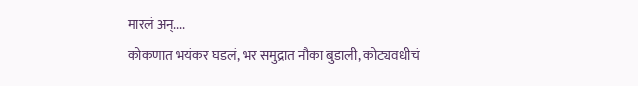मारलं अन्....
कोकणात भयंकर घडलं, भर समुद्रात नौका बुडाली, कोट्यवधीचं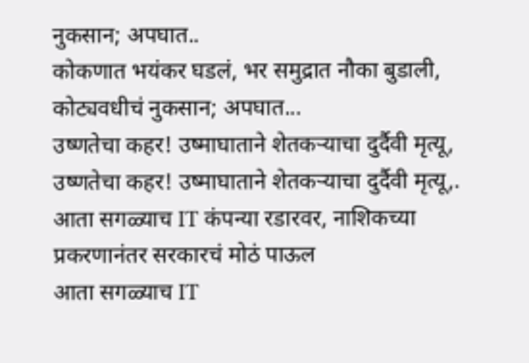नुकसान; अपघात..
कोकणात भयंकर घडलं, भर समुद्रात नौका बुडाली, कोट्यवधीचं नुकसान; अपघात...
उष्णतेचा कहर! उष्माघाताने शेतकऱ्याचा दुर्दैवी मृत्यू,
उष्णतेचा कहर! उष्माघाताने शेतकऱ्याचा दुर्दैवी मृत्यू,.
आता सगळ्याच IT कंपन्या रडारवर, नाशिकच्या प्रकरणानंतर सरकारचं मोठं पाऊल
आता सगळ्याच IT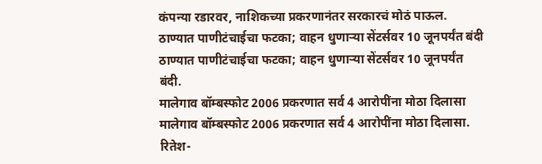कंपन्या रडारवर, नाशिकच्या प्रकरणानंतर सरकारचं मोठं पाऊल.
ठाण्यात पाणीटंचाईचा फटका; वाहन धुणाऱ्या सेंटर्सवर 10 जूनपर्यंत बंदी
ठाण्यात पाणीटंचाईचा फटका; वाहन धुणाऱ्या सेंटर्सवर 10 जूनपर्यंत बंदी.
मालेगाव बॉम्बस्फोट 2006 प्रकरणात सर्व 4 आरोपींना मोठा दिलासा
मालेगाव बॉम्बस्फोट 2006 प्रकरणात सर्व 4 आरोपींना मोठा दिलासा.
रितेश-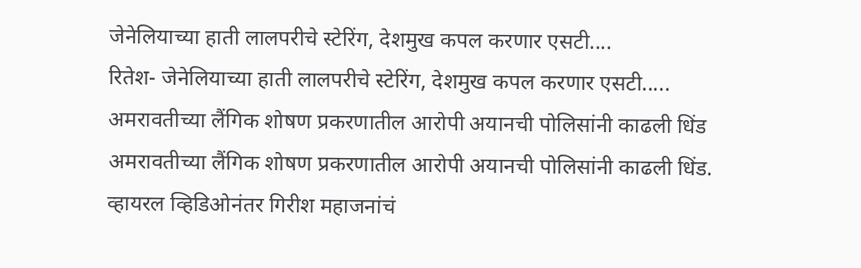जेनेलियाच्या हाती लालपरीचे स्टेरिंग, देशमुख कपल करणार एसटी....
रितेश- जेनेलियाच्या हाती लालपरीचे स्टेरिंग, देशमुख कपल करणार एसटी.....
अमरावतीच्या लैंगिक शोषण प्रकरणातील आरोपी अयानची पोलिसांनी काढली धिंड
अमरावतीच्या लैंगिक शोषण प्रकरणातील आरोपी अयानची पोलिसांनी काढली धिंड.
व्हायरल व्हिडिओनंतर गिरीश महाजनांचं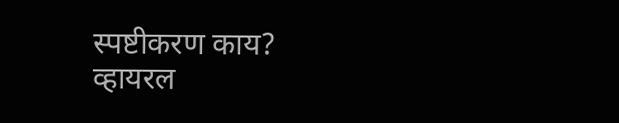स्पष्टीकरण काय?
व्हायरल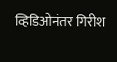व्हिडिओनंतर गिरीश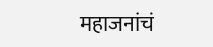महाजनांचं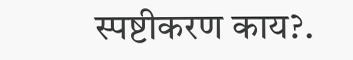स्पष्टीकरण काय?.